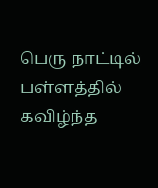பெரு நாட்டில் பள்ளத்தில் கவிழ்ந்த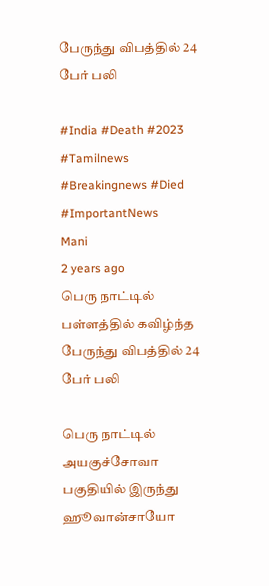பேருந்து விபத்தில் 24 பேர் பலி

#India #Death #2023 #Tamilnews #Breakingnews #Died #ImportantNews
Mani
2 years ago
பெரு நாட்டில் பள்ளத்தில் கவிழ்ந்த பேருந்து விபத்தில் 24 பேர் பலி

பெரு நாட்டில் அயகுச்சோவா பகுதியில் இருந்து ஹூவான்சாயோ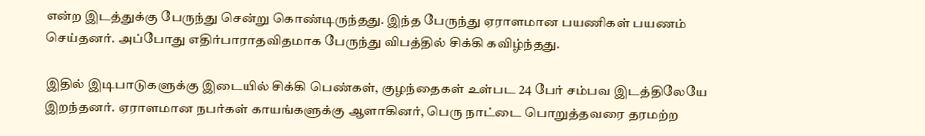என்ற இடத்துக்கு பேருந்து சென்று கொண்டிருந்தது. இந்த பேருந்து ஏராளமான பயணிகள் பயணம் செய்தனர். அப்போது எதிர்பாராதவிதமாக பேருந்து விபத்தில் சிக்கி கவிழ்ந்தது.

இதில் இடிபாடுகளுக்கு இடையில் சிக்கி பெண்கள், குழந்தைகள் உள்பட 24 பேர் சம்பவ இடத்திலேயே இறந்தனர். ஏராளமான நபர்கள் காயங்களுக்கு ஆளாகினர், பெரு நாட்டை பொறுத்தவரை தரமற்ற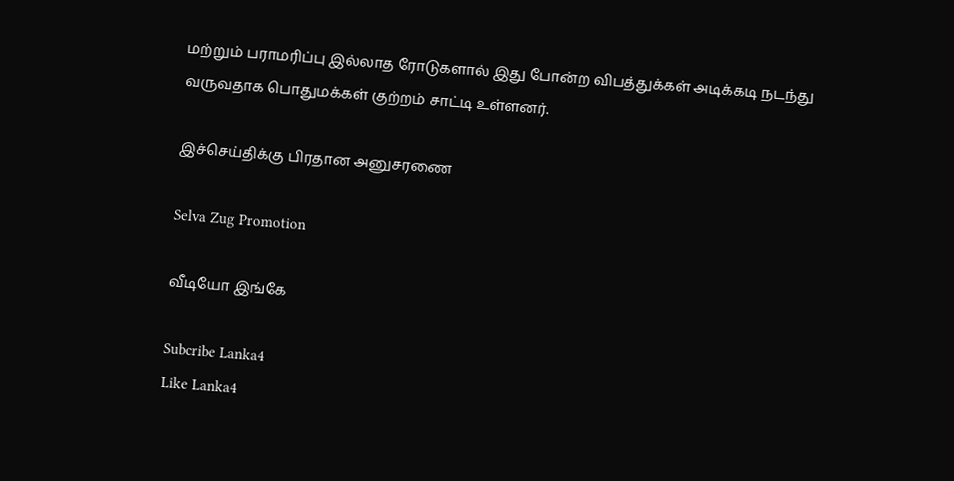மற்றும் பராமரிப்பு இல்லாத ரோடுகளால் இது போன்ற விபத்துக்கள் அடிக்கடி நடந்து வருவதாக பொதுமக்கள் குற்றம் சாட்டி உள்ளனர்.

இச்செய்திக்கு பிரதான அனுசரணை

Selva Zug Promotion

வீடியோ இங்கே

Subcribe Lanka4
Like Lanka4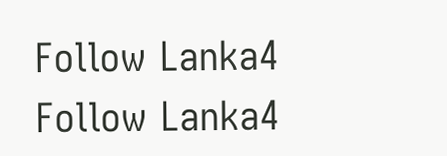Follow Lanka4
Follow Lanka4